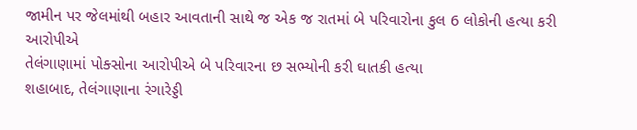જામીન પર જેલમાંથી બહાર આવતાની સાથે જ એક જ રાતમાં બે પરિવારોના કુલ 6 લોકોની હત્યા કરી આરોપીએ
તેલંગાણામાં પોક્સોના આરોપીએ બે પરિવારના છ સભ્યોની કરી ઘાતકી હત્યા
શહાબાદ, તેલંગાણાના રંગારેડ્ડી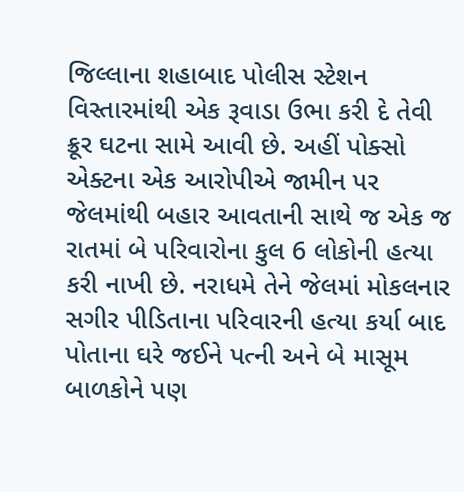જિલ્લાના શહાબાદ પોલીસ સ્ટેશન વિસ્તારમાંથી એક રૂવાડા ઉભા કરી દે તેવી ક્રૂર ઘટના સામે આવી છે. અહીં પોક્સો એક્ટના એક આરોપીએ જામીન પર જેલમાંથી બહાર આવતાની સાથે જ એક જ રાતમાં બે પરિવારોના કુલ 6 લોકોની હત્યા કરી નાખી છે. નરાધમે તેને જેલમાં મોકલનાર સગીર પીડિતાના પરિવારની હત્યા કર્યા બાદ પોતાના ઘરે જઈને પત્ની અને બે માસૂમ બાળકોને પણ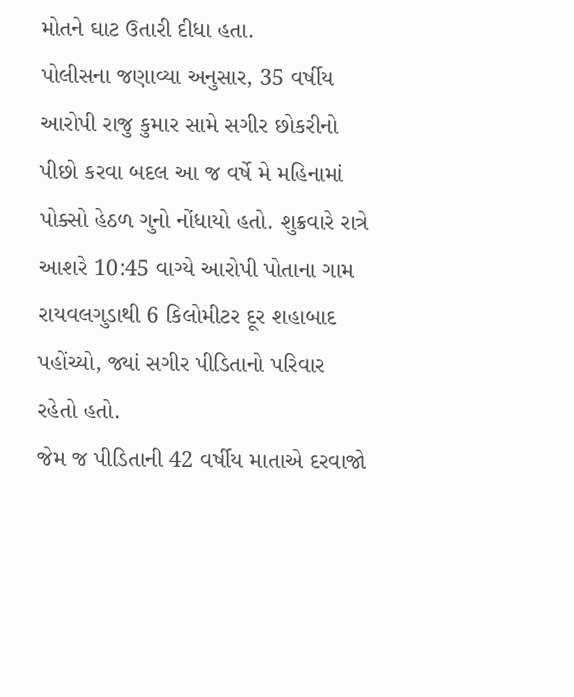મોતને ઘાટ ઉતારી દીધા હતા.
પોલીસના જણાવ્યા અનુસાર, 35 વર્ષીય આરોપી રાજુ કુમાર સામે સગીર છોકરીનો પીછો કરવા બદલ આ જ વર્ષે મે મહિનામાં પોક્સો હેઠળ ગુનો નોંધાયો હતો. શુક્રવારે રાત્રે આશરે 10:45 વાગ્યે આરોપી પોતાના ગામ રાયવલગુડાથી 6 કિલોમીટર દૂર શહાબાદ પહોંચ્યો, જ્યાં સગીર પીડિતાનો પરિવાર રહેતો હતો.
જેમ જ પીડિતાની 42 વર્ષીય માતાએ દરવાજો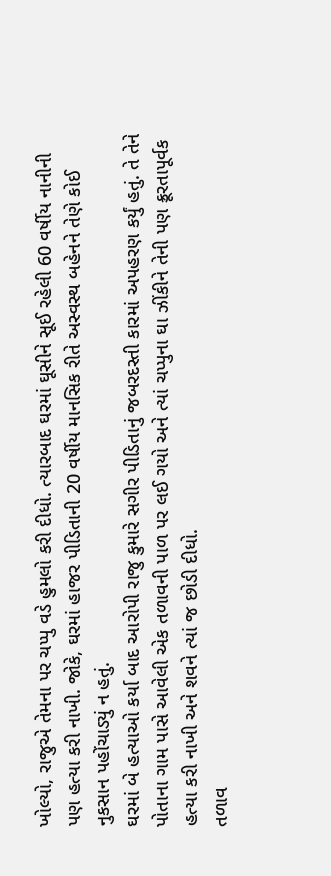ખોલ્યો, રાજુએ તેમના પર ચપ્પુ વડે હુમલો કરી દીધો. ત્યારબાદ ઘરમાં ઘૂસીને સૂઈ રહેલી 60 વર્ષીય નાનીની પણ હત્યા કરી નાખી. જોકે, ઘરમાં હાજર પીડિતાની 20 વર્ષીય માનસિક રીતે અસ્વસ્થ બહેનને તેણે કોઈ નુકસાન પહોંચાડ્યું ન હતું.
ઘરમાં બે હત્યાઓ કર્યા બાદ આરોપી રાજુ કુમારે સગીર પીડિતાનું જબરદસ્તી કારમાં અપહરણ કર્યું હતું. તે તેને પોતાના ગામ પાસે આવેલી એક તળાવની પાળ પર લઈ ગયો અને ત્યાં ચપ્પુના ઘા ઝીંકીને તેની પણ ક્રૂરતાપૂર્વક હત્યા કરી નાખી અને શવને ત્યાં જ છોડી દીધો.
તળાવ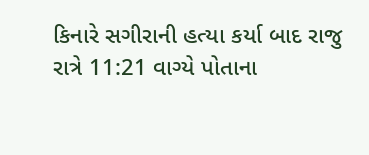કિનારે સગીરાની હત્યા કર્યા બાદ રાજુ રાત્રે 11:21 વાગ્યે પોતાના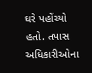ઘરે પહોંચ્યો હતો. તપાસ અધિકારીઓના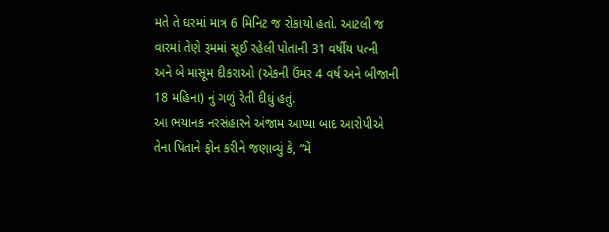મતે તે ઘરમાં માત્ર 6 મિનિટ જ રોકાયો હતો. આટલી જ વારમાં તેણે રૂમમાં સૂઈ રહેલી પોતાની 31 વર્ષીય પત્ની અને બે માસૂમ દીકરાઓ (એકની ઉંમર 4 વર્ષ અને બીજાની 18 મહિના) નું ગળું રેતી દીધું હતું.
આ ભયાનક નરસંહારને અંજામ આપ્યા બાદ આરોપીએ તેના પિતાને ફોન કરીને જણાવ્યું કે, “મેં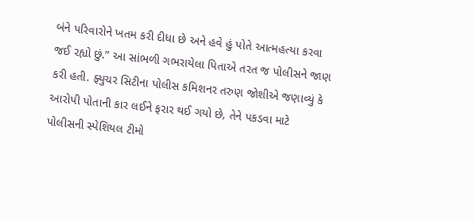બંને પરિવારોને ખતમ કરી દીધા છે અને હવે હું પોતે આત્મહત્યા કરવા જઈ રહ્યો છું.” આ સાંભળી ગભરાયેલા પિતાએ તરત જ પોલીસને જાણ કરી હતી. ફ્યુચર સિટીના પોલીસ કમિશનર તરુણ જોશીએ જણાવ્યું કે આરોપી પોતાની કાર લઈને ફરાર થઈ ગયો છે, તેને પકડવા માટે પોલીસની સ્પેશિયલ ટીમો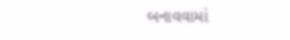બનાવવામાં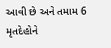આવી છે અને તમામ 6 મૃતદેહોને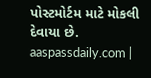પોસ્ટમોર્ટમ માટે મોકલી દેવાયા છે. aaspassdaily.com |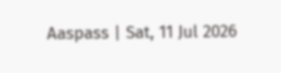Aaspass | Sat, 11 Jul 2026